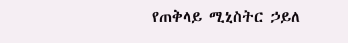የጠቅላይ ሚኒስትር ኃይለ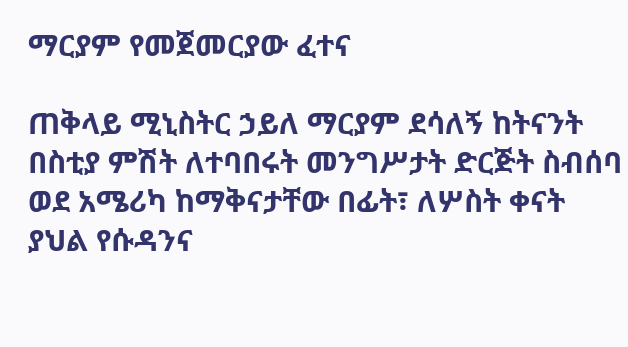ማርያም የመጀመርያው ፈተና

ጠቅላይ ሚኒስትር ኃይለ ማርያም ደሳለኝ ከትናንት በስቲያ ምሽት ለተባበሩት መንግሥታት ድርጅት ስብሰባ ወደ አሜሪካ ከማቅናታቸው በፊት፣ ለሦስት ቀናት ያህል የሱዳንና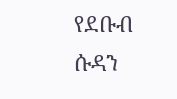የደቡብ ሱዳን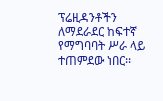ፕሬዚዳንቶችን ለማደራደር ከፍተኛ የማግባባት ሥራ ላይ ተጠምደው ነበር፡፡